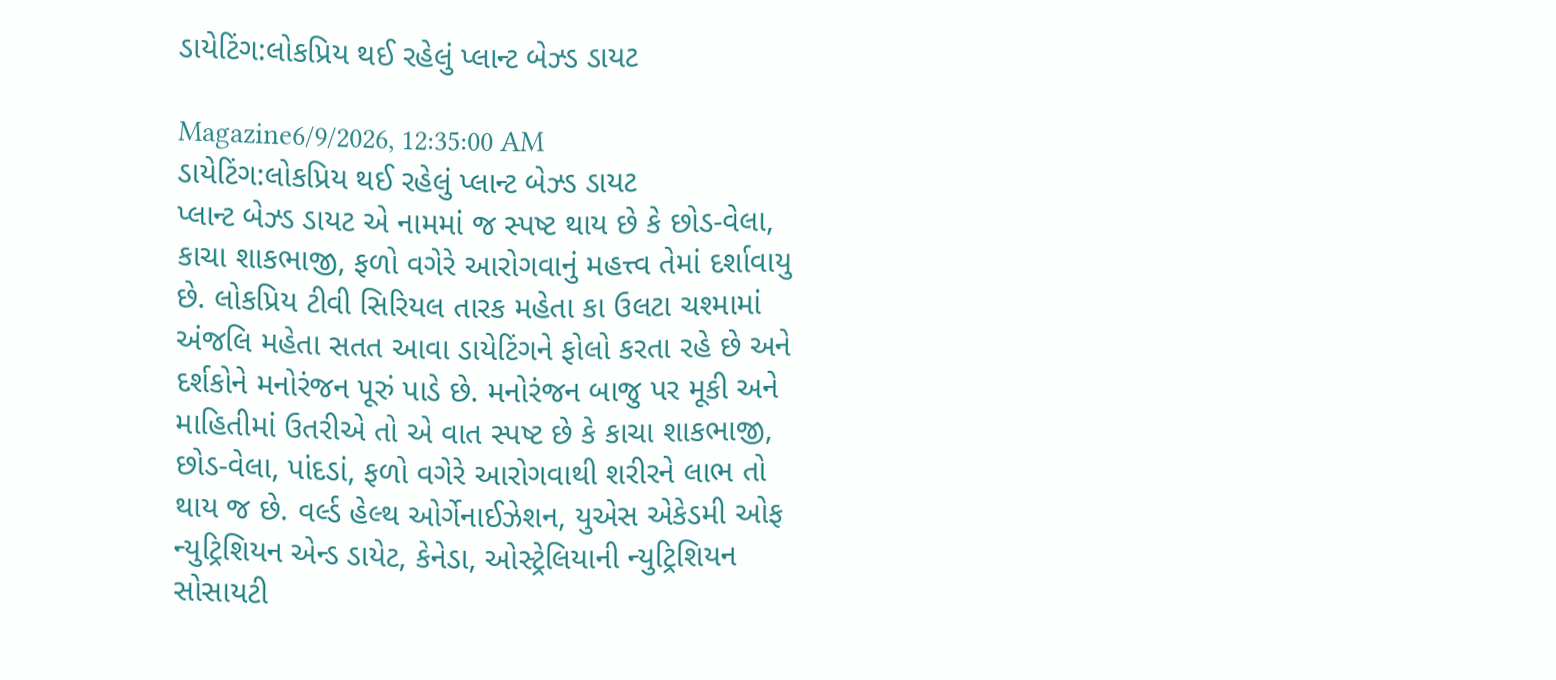ડાયેટિંગ:લોકપ્રિય થઈ રહેલું પ્લાન્ટ બેઝ્ડ ડાયટ

Magazine6/9/2026, 12:35:00 AM
ડાયેટિંગ:લોકપ્રિય થઈ રહેલું પ્લાન્ટ બેઝ્ડ ડાયટ
પ્લાન્ટ બેઝ્ડ ડાયટ એ નામમાં જ સ્પષ્ટ થાય છે કે છોડ-વેલા, કાચા શાકભાજી, ફળો વગેરે આરોગવાનું મહત્ત્વ તેમાં દર્શાવાયુ છે. લોકપ્રિય ટીવી સિરિયલ તારક મહેતા કા ઉલટા ચશ્મામાં અંજલિ મહેતા સતત આવા ડાયેટિંગને ફોલો કરતા રહે છે અને દર્શકોને મનોરંજન પૂરું પાડે છે. મનોરંજન બાજુ પર મૂકી અને માહિતીમાં ઉતરીએ તો એ વાત સ્પષ્ટ છે કે કાચા શાકભાજી, છોડ-વેલા, પાંદડાં, ફળો વગેરે આરોગવાથી શરીરને લાભ તો થાય જ છે. વર્લ્ડ હેલ્થ ઓર્ગેનાઈઝેશન, યુએસ એકેડમી ઓફ ન્યુટ્રિશિયન એન્ડ ડાયેટ, કેનેડા, ઓસ્ટ્રેલિયાની ન્યુટ્રિશિયન સોસાયટી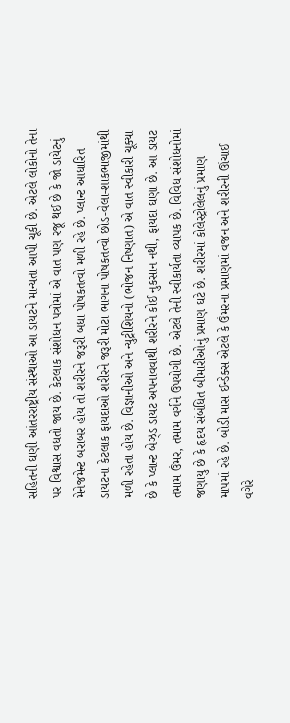સહિતની ઘણી આંતરરાષ્ટ્રીય સંસ્થાઓ આ ડાયટને માન્યતા આપી ચૂકી છે. એટલે લોકોનો તેના પર વિશ્વાસ વધતો જાય છે. કેટલાક સંશોધન પત્રોમાં એ વાત પણ રજૂ થઈ છે કે જો ડાયેટનું મેનેજમેન્ટ બરાબર હોય તો શરીરને જરૂરી બધા પોષકતત્વો મળી રહે છે. પ્લાન્ટ આધારિત ડાયટના કેટલાક ફાયદાઓ શરીરને જરૂરી મોટા ભાગના પોષકતત્વો છોડ-વેલા-શાકભાજીમાંથી મળી રહેતા હોય છે. વિજ્ઞાનીઓ અને ન્યુટ્રીશિયનો (ભોજન નિષ્ણાત) એ વાત સ્વીકારી ચૂક્યા છે કે પ્લાન્ટ બેઝ્ડ ડાયટ અપનાવવાથી શરીરને કોઈ નુકસાન નથી, ફાયદા ઘણા છે. આ ડાયટ તમામ ઉંમર, તમામ વર્ગને ઉપયોગી છે. એટલે તેની સ્વીકાર્યતા વ્યાપક છે. વિવિધ સંશોધનોમાં જણાયુ છે કે હૃદય સંબંધિત બીમારીઓનું પ્રમાણ ઘટે છે. શરીરમાં કોલેસ્ટ્રોલેલનું પ્રમાણ માપમાં રહે છે. બોડી માસ ઈન્ડેક્સ એટલે કે ઉંમરના પ્રમાણમાં વજન અને શરીરની ઊંચાઈ વગેરે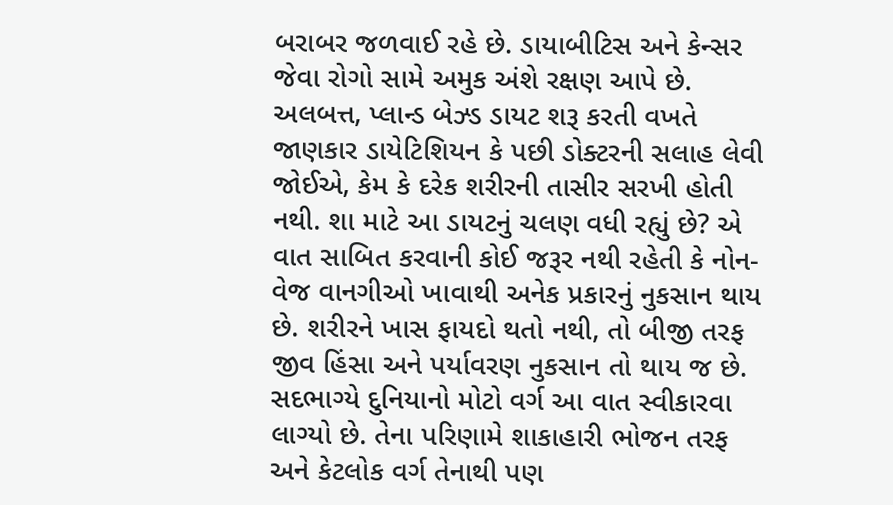બરાબર જળવાઈ રહે છે. ડાયાબીટિસ અને કેન્સર જેવા રોગો સામે અમુક અંશે રક્ષણ આપે છે. અલબત્ત, પ્લાન્ડ બેઝ્ડ ડાયટ શરૂ કરતી વખતે જાણકાર ડાયેટિશિયન કે પછી ડોક્ટરની સલાહ લેવી જોઈએ, કેમ કે દરેક શરીરની તાસીર સરખી હોતી નથી. શા માટે આ ડાયટનું ચલણ વધી રહ્યું છે? એ વાત સાબિત કરવાની કોઈ જરૂર નથી રહેતી કે નોન-વેજ વાનગીઓ ખાવાથી અનેક પ્રકારનું નુકસાન થાય છે. શરીરને ખાસ ફાયદો થતો નથી, તો બીજી તરફ જીવ હિંસા અને પર્યાવરણ નુકસાન તો થાય જ છે. સદભાગ્યે દુનિયાનો મોટો વર્ગ આ વાત સ્વીકારવા લાગ્યો છે. તેના પરિણામે શાકાહારી ભોજન તરફ અને કેટલોક વર્ગ તેનાથી પણ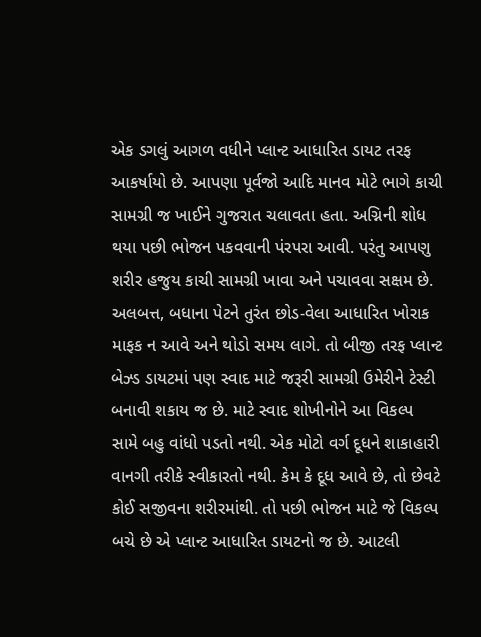એક ડગલું આગળ વધીને પ્લાન્ટ આધારિત ડાયટ તરફ આકર્ષાયો છે. આપણા પૂર્વજો આદિ માનવ મોટે ભાગે કાચી સામગ્રી જ ખાઈને ગુજરાત ચલાવતા હતા. અગ્નિની શોધ થયા પછી ભોજન પકવવાની પંરપરા આવી. પરંતુ આપણુ શરીર હજુય કાચી સામગ્રી ખાવા અને પચાવવા સક્ષમ છે. અલબત્ત, બધાના પેટને તુરંત છોડ-વેલા આધારિત ખોરાક માફક ન આવે અને થોડો સમય લાગે. તો બીજી તરફ પ્લાન્ટ બેઝ્ડ ડાયટમાં પણ સ્વાદ માટે જરૂરી સામગ્રી ઉમેરીને ટેસ્ટી બનાવી શકાય જ છે. માટે સ્વાદ શોખીનોને આ વિકલ્પ સામે બહુ વાંધો પડતો નથી. એક મોટો વર્ગ દૂધને શાકાહારી વાનગી તરીકે સ્વીકારતો નથી. કેમ કે દૂધ આવે છે, તો છેવટે કોઈ સજીવના શરીરમાંથી. તો પછી ભોજન માટે જે વિકલ્પ બચે છે એ પ્લાન્ટ આધારિત ડાયટનો જ છે. આટલી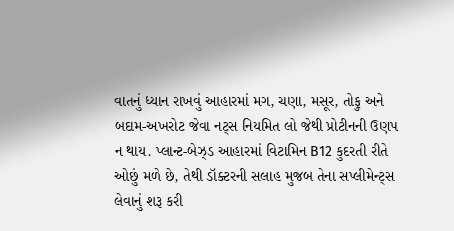વાતનું ધ્યાન રાખવું આહારમાં મગ, ચણા, મસૂર, તોફુ અને બદામ-અખરોટ જેવા નટ્સ નિયમિત લો જેથી પ્રોટીનની ઉણપ ન થાય. પ્લાન્ટ-બેઝ્ડ આહારમાં વિટામિન B12 કુદરતી રીતે ઓછું મળે છે, તેથી ડૉક્ટરની સલાહ મુજબ તેના સપ્લીમેન્ટ્સ લેવાનું શરૂ કરી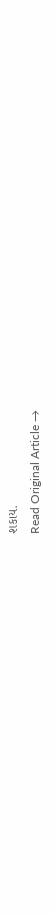શકાય.
Read Original Article →